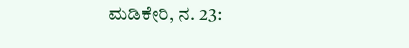ಮಡಿಕೇರಿ, ನ. 23: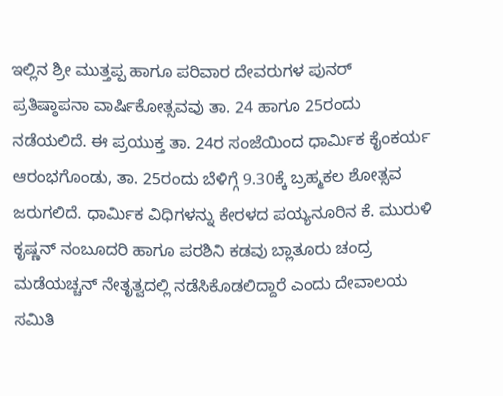ಇಲ್ಲಿನ ಶ್ರೀ ಮುತ್ತಪ್ಪ ಹಾಗೂ ಪರಿವಾರ ದೇವರುಗಳ ಪುನರ್ ಪ್ರತಿಷ್ಠಾಪನಾ ವಾರ್ಷಿಕೋತ್ಸವವು ತಾ. 24 ಹಾಗೂ 25ರಂದು ನಡೆಯಲಿದೆ. ಈ ಪ್ರಯುಕ್ತ ತಾ. 24ರ ಸಂಜೆಯಿಂದ ಧಾರ್ಮಿಕ ಕೈಂಕರ್ಯ ಆರಂಭಗೊಂಡು, ತಾ. 25ರಂದು ಬೆಳಿಗ್ಗೆ 9.30ಕ್ಕೆ ಬ್ರಹ್ಮಕಲ ಶೋತ್ಸವ ಜರುಗಲಿದೆ. ಧಾರ್ಮಿಕ ವಿಧಿಗಳನ್ನು ಕೇರಳದ ಪಯ್ಯನೂರಿನ ಕೆ. ಮುರುಳಿ ಕೃಷ್ಣನ್ ನಂಬೂದರಿ ಹಾಗೂ ಪರಶಿನಿ ಕಡವು ಬ್ಲಾತೂರು ಚಂದ್ರ ಮಡೆಯಚ್ಚನ್ ನೇತೃತ್ವದಲ್ಲಿ ನಡೆಸಿಕೊಡಲಿದ್ದಾರೆ ಎಂದು ದೇವಾಲಯ ಸಮಿತಿ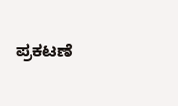ಪ್ರಕಟಣೆ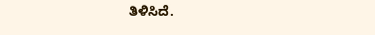ತಿಳಿಸಿದೆ.